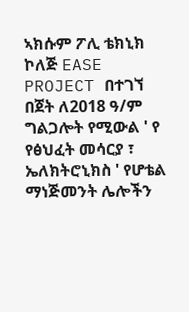ኣክሱም ፖሊ ቴክኒክ ኮለጅ EASE PROJECT በተገኘ በጀት ለ2018 ዓ/ም ግልጋሎት የሚውል ' የ የፅህፈት መሳርያ ፣ ኤለክትሮኒክስ ' የሆቴል ማነጅመንት ሌሎችን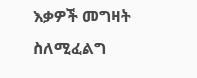እቃዎች መግዛት ስለሚፈልግ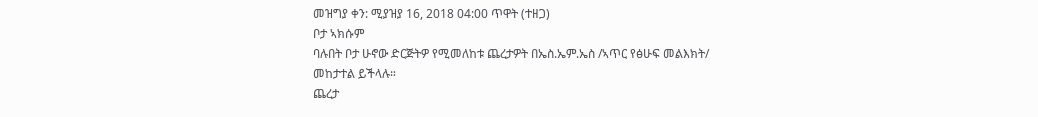መዝግያ ቀን: ሚያዝያ 16, 2018 04:00 ጥዋት (ተዘጋ)
ቦታ ኣክሱም
ባሉበት ቦታ ሁኖው ድርጅትዎ የሚመለከቱ ጨረታዎት በኤስ.ኤም.ኤስ /ኣጥር የፅሁፍ መልእክት/ መከታተል ይችላሉ።
ጨረታ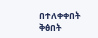በተለቀቀበት ቅፅበት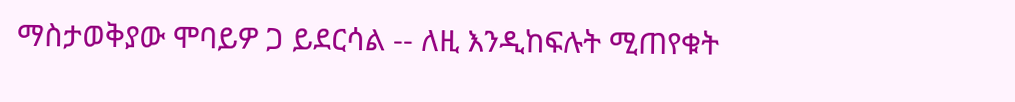ማስታወቅያው ሞባይዎ ጋ ይደርሳል -- ለዚ እንዲከፍሉት ሚጠየቁት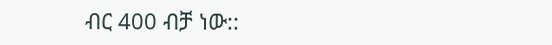ብር 400 ብቻ ነው::